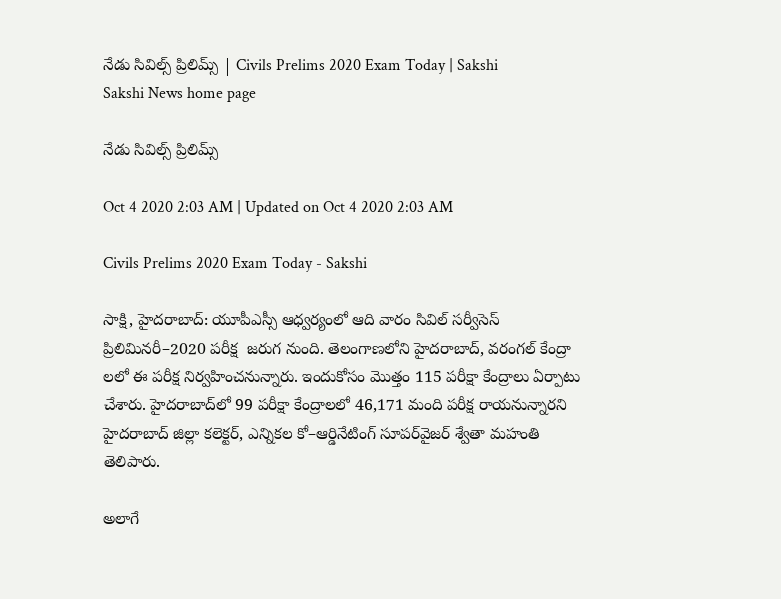నేడు సివిల్స్‌ ప్రిలిమ్స్‌ | Civils Prelims 2020 Exam Today | Sakshi
Sakshi News home page

నేడు సివిల్స్‌ ప్రిలిమ్స్‌

Oct 4 2020 2:03 AM | Updated on Oct 4 2020 2:03 AM

Civils Prelims 2020 Exam Today - Sakshi

సాక్షి, హైదరాబాద్‌: యూపీఎస్సీ ఆధ్వర్యంలో ఆది వారం సివిల్‌ సర్వీసెస్‌ ప్రిలిమినరీ–2020 పరీక్ష  జరుగ నుంది. తెలంగాణలోని హైదరాబాద్, వరంగల్‌ కేంద్రా లలో ఈ పరీక్ష నిర్వహించనున్నారు. ఇందుకోసం మొత్తం 115 పరీక్షా కేంద్రాలు ఏర్పాటు చేశారు. హైదరాబాద్‌లో 99 పరీక్షా కేంద్రాలలో 46,171 మంది పరీక్ష రాయనున్నారని హైదరాబాద్‌ జిల్లా కలెక్టర్, ఎన్నికల కో–ఆర్డినేటింగ్‌ సూపర్‌వైజర్‌ శ్వేతా మహంతి తెలిపారు.

అలాగే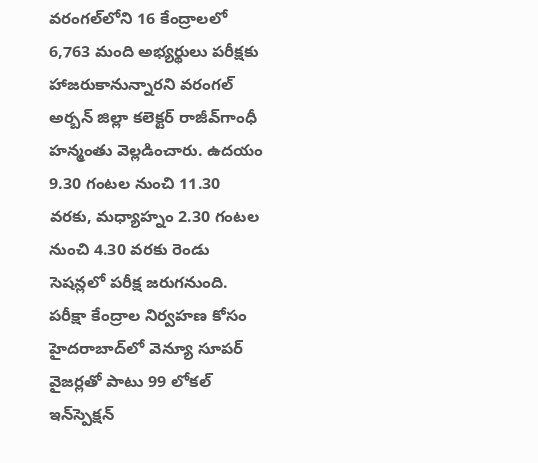వరంగల్‌లోని 16 కేంద్రాలలో 6,763 మంది అభ్యర్థులు పరీక్షకు హాజరుకానున్నారని వరంగల్‌ అర్బన్‌ జిల్లా కలెక్టర్‌ రాజీవ్‌గాంధీ హన్మంతు వెల్లడించారు. ఉదయం 9.30 గంటల నుంచి 11.30 వరకు, మధ్యాహ్నం 2.30 గంటల నుంచి 4.30 వరకు రెండు సెషన్లలో పరీక్ష జరుగనుంది. పరీక్షా కేంద్రాల నిర్వహణ కోసం హైదరాబాద్‌లో వెన్యూ సూపర్‌ వైజర్లతో పాటు 99 లోకల్‌ ఇన్‌స్పెక్షన్‌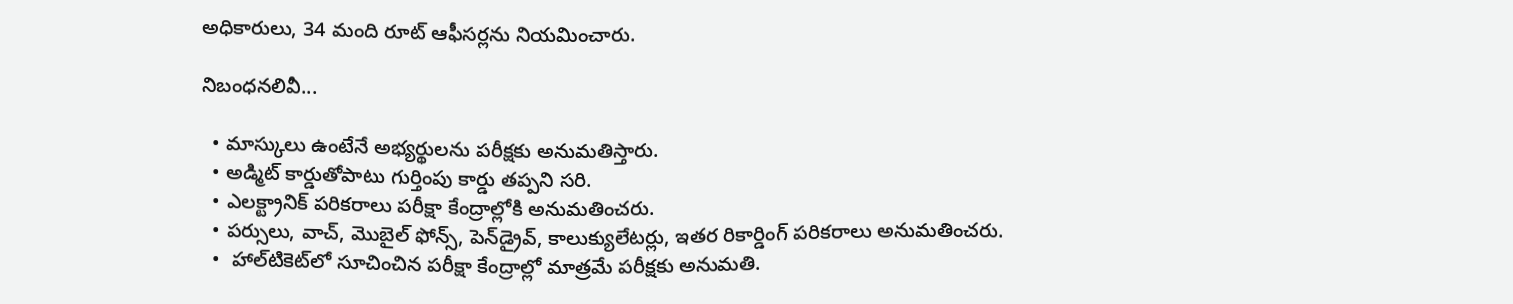అధికారులు, 34 మంది రూట్‌ ఆఫీసర్లను నియమించారు.

నిబంధనలివీ...

  • మాస్కులు ఉంటేనే అభ్యర్థులను పరీక్షకు అనుమతిస్తారు.
  • అడ్మిట్‌ కార్డుతోపాటు గుర్తింపు కార్డు తప్పని సరి.
  • ఎలక్ట్రానిక్‌ పరికరాలు పరీక్షా కేంద్రాల్లోకి అనుమతించరు.
  • పర్సులు, వాచ్, మొబైల్‌ ఫోన్స్, పెన్‌డ్రైవ్, కాలుక్యులేటర్లు, ఇతర రికార్డింగ్‌ పరికరాలు అనుమతించరు.
  •  హాల్‌టికెట్‌లో సూచించిన పరీక్షా కేంద్రాల్లో మాత్రమే పరీక్షకు అనుమతి.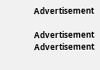Advertisement

Advertisement
Advertisement